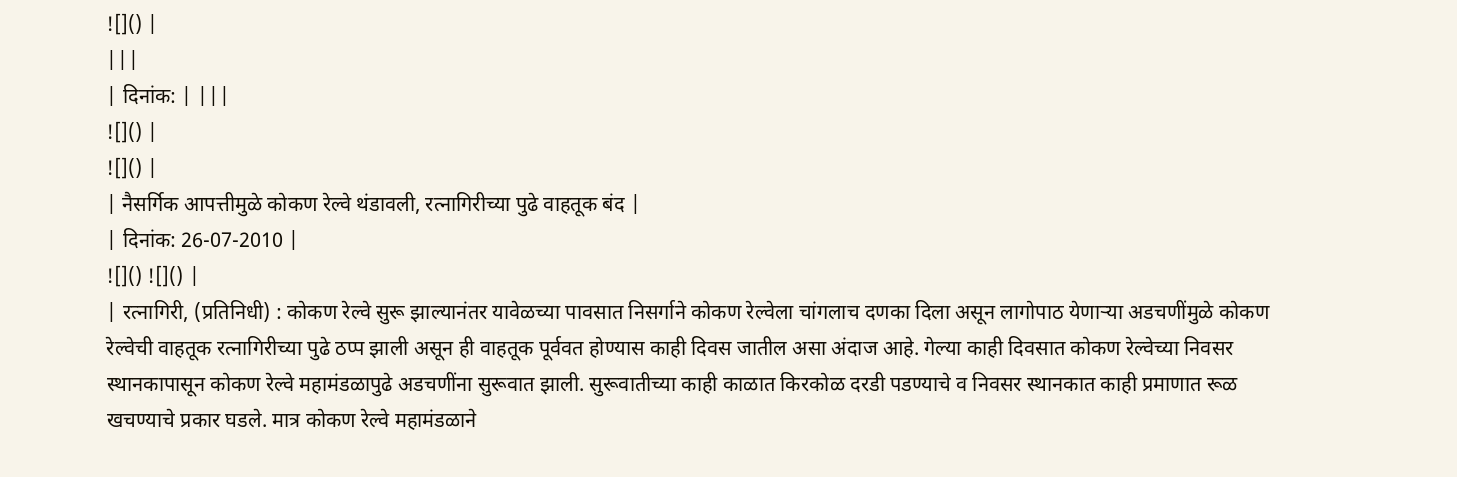![]() |
|||
| दिनांक: | |||
![]() |
![]() |
| नैसर्गिक आपत्तीमुळे कोकण रेल्वे थंडावली, रत्नागिरीच्या पुढे वाहतूक बंद |
| दिनांक: 26-07-2010 |
![]() ![]() |
| रत्नागिरी, (प्रतिनिधी) : कोकण रेल्वे सुरू झाल्यानंतर यावेळच्या पावसात निसर्गाने कोकण रेल्वेला चांगलाच दणका दिला असून लागोपाठ येणाऱ्या अडचणींमुळे कोकण रेल्वेची वाहतूक रत्नागिरीच्या पुढे ठप्प झाली असून ही वाहतूक पूर्ववत होण्यास काही दिवस जातील असा अंदाज आहे. गेल्या काही दिवसात कोकण रेल्वेच्या निवसर स्थानकापासून कोकण रेल्वे महामंडळापुढे अडचणींना सुरूवात झाली. सुरूवातीच्या काही काळात किरकोळ दरडी पडण्याचे व निवसर स्थानकात काही प्रमाणात रूळ खचण्याचे प्रकार घडले. मात्र कोकण रेल्वे महामंडळाने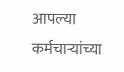आपल्या कर्मचाऱ्यांच्या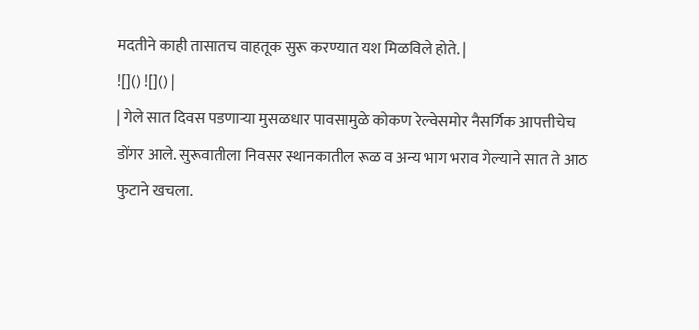मदतीने काही तासातच वाहतूक सुरू करण्यात यश मिळविले होते. |
![]() ![]() |
| गेले सात दिवस पडणाऱ्या मुसळधार पावसामुळे कोकण रेल्वेसमोर नैसर्गिक आपत्तीचेच डोंगर आले. सुरूवातीला निवसर स्थानकातील रूळ व अन्य भाग भराव गेल्याने सात ते आठ फुटाने खचला.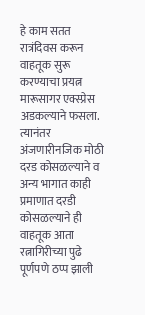हे काम सतत रात्रंदिवस करून वाहतूक सुरू करण्याचा प्रयत्न मारूसागर एक्स्प्रेस अडकल्याने फसला. त्यानंतर अंजणारीनजिक मोठी दरड कोसळल्याने व अन्य भागात काही प्रमाणात दरडी कोसळल्याने ही वाहतूक आता रत्नागिरीच्या पुढे पूर्णपणे ठप्प झाली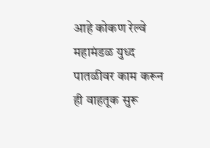आहे कोकण रेल्वे महामंडळ युध्द पातळीवर काम करून ही वाहतूक सुरू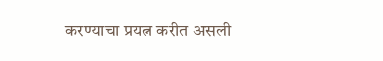करण्याचा प्रयत्न करीत असली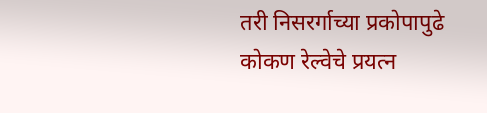तरी निसरर्गाच्या प्रकोपापुढे कोकण रेल्वेचे प्रयत्न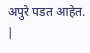अपुरे पडत आहेत. |